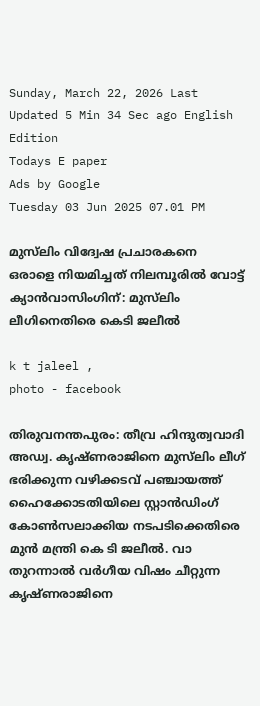Sunday, March 22, 2026 Last Updated 5 Min 34 Sec ago English Edition
Todays E paper
Ads by Google
Tuesday 03 Jun 2025 07.01 PM

മുസ്‌ലിം വിദ്വേഷ പ്രചാരകനെ ഒരാളെ നിയമിച്ചത് നിലമ്പൂരിൽ വോട്ട് ക്യാൻവാസിംഗിന്: മുസ്‌ലിം ലീഗിനെതിരെ കെടി ജലീൽ

k t jaleel ,
photo - facebook

തിരുവനന്തപുരം: തീവ്ര ഹിന്ദുത്വവാദി അഡ്വ. കൃഷ്ണരാജിനെ മുസ്‌ലിം ലീഗ് ഭരിക്കുന്ന വഴിക്കടവ് പഞ്ചായത്ത് ഹൈക്കോടതിയിലെ സ്റ്റാന്‍ഡിംഗ് കോണ്‍സലാക്കിയ നടപടിക്കെതിരെ മുന്‍ മന്ത്രി കെ ടി ജലീല്‍. വാ തുറന്നാല്‍ വര്‍ഗീയ വിഷം ചീറ്റുന്ന കൃഷ്ണരാജിനെ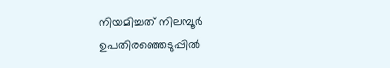നിയമിച്ചത് നിലമ്പൂര്‍ ഉപതിരഞ്ഞെടുപ്പില്‍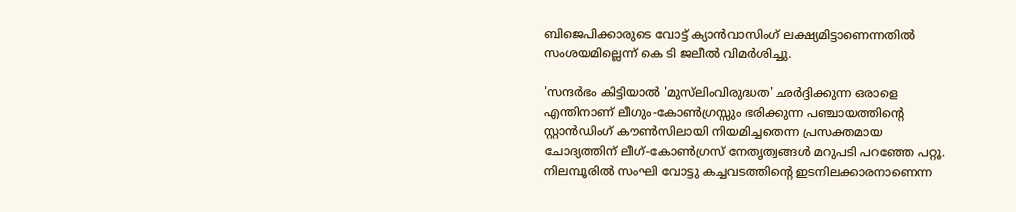ബിജെപിക്കാരുടെ വോട്ട് ക്യാന്‍വാസിംഗ് ലക്ഷ്യമിട്ടാണെന്നതില്‍ സംശയമില്ലെന്ന് കെ ടി ജലീല്‍ വിമര്‍ശിച്ചു.

'സന്ദര്‍ഭം കിട്ടിയാല്‍ 'മുസ്‌ലിംവിരുദ്ധത' ഛര്‍ദ്ദിക്കുന്ന ഒരാളെ എന്തിനാണ് ലീഗും-കോണ്‍ഗ്രസ്സും ഭരിക്കുന്ന പഞ്ചായത്തിന്റെ സ്റ്റാന്‍ഡിംഗ് കൗണ്‍സിലായി നിയമിച്ചതെന്ന പ്രസക്തമായ ചോദ്യത്തിന് ലീഗ്-കോണ്‍ഗ്രസ് നേതൃത്വങ്ങള്‍ മറുപടി പറഞ്ഞേ പറ്റൂ. നിലമ്പൂരില്‍ സംഘി വോട്ടു കച്ചവടത്തിന്റെ ഇടനിലക്കാരനാണെന്ന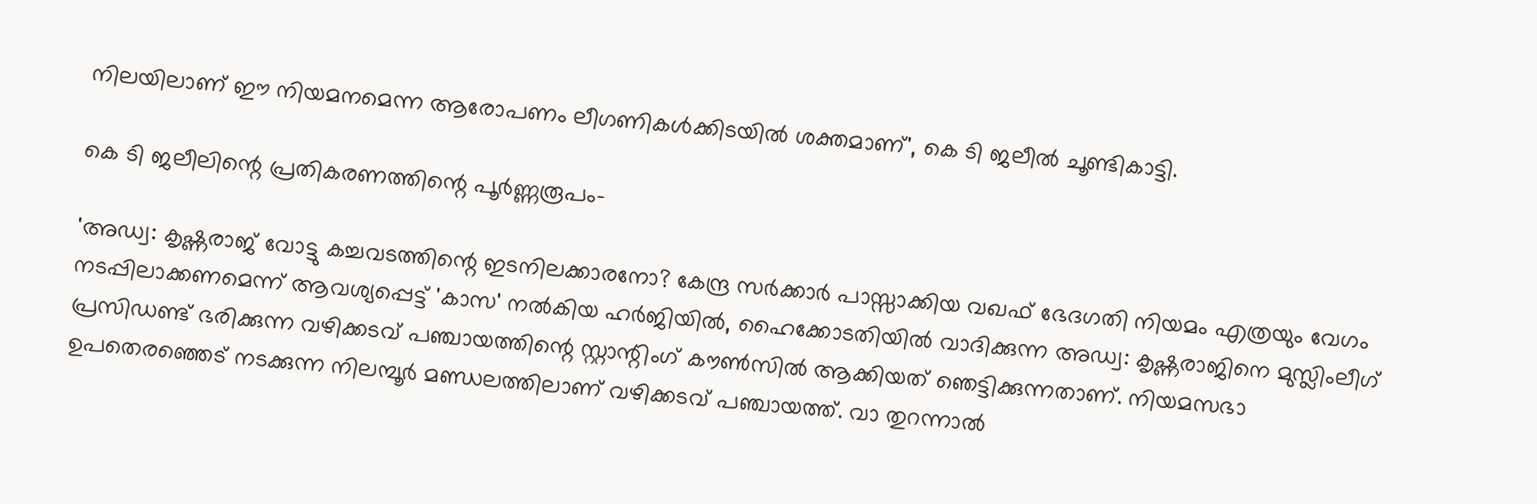നിലയിലാണ് ഈ നിയമനമെന്ന ആരോപണം ലീഗണികള്‍ക്കിടയില്‍ ശക്തമാണ്', കെ ടി ജലീല്‍ ചൂണ്ടികാട്ടി.

കെ ടി ജലീലിന്റെ പ്രതികരണത്തിന്റെ പൂര്‍ണ്ണരൂപം-

'അഡ്വ: കൃഷ്ണരാജ് വോട്ടു കച്ചവടത്തിന്റെ ഇടനിലക്കാരനോ? കേന്ദ്ര സര്‍ക്കാര്‍ പാസ്സാക്കിയ വഖഫ് ഭേദഗതി നിയമം എത്രയും വേഗം നടപ്പിലാക്കണമെന്ന് ആവശ്യപ്പെട്ട് 'കാസ' നല്‍കിയ ഹര്‍ജിയില്‍, ഹൈക്കോടതിയില്‍ വാദിക്കുന്ന അഡ്വ: കൃഷ്ണരാജിനെ മുസ്ലിംലീഗ് പ്രസിഡണ്ട് ഭരിക്കുന്ന വഴിക്കടവ് പഞ്ചായത്തിന്റെ സ്റ്റാന്റിംഗ് കൗണ്‍സില്‍ ആക്കിയത് ഞെട്ടിക്കുന്നതാണ്. നിയമസഭാ ഉപതെരഞ്ഞെട് നടക്കുന്ന നിലമ്പൂര്‍ മണ്ഡലത്തിലാണ് വഴിക്കടവ് പഞ്ചായത്ത്. വാ തുറന്നാല്‍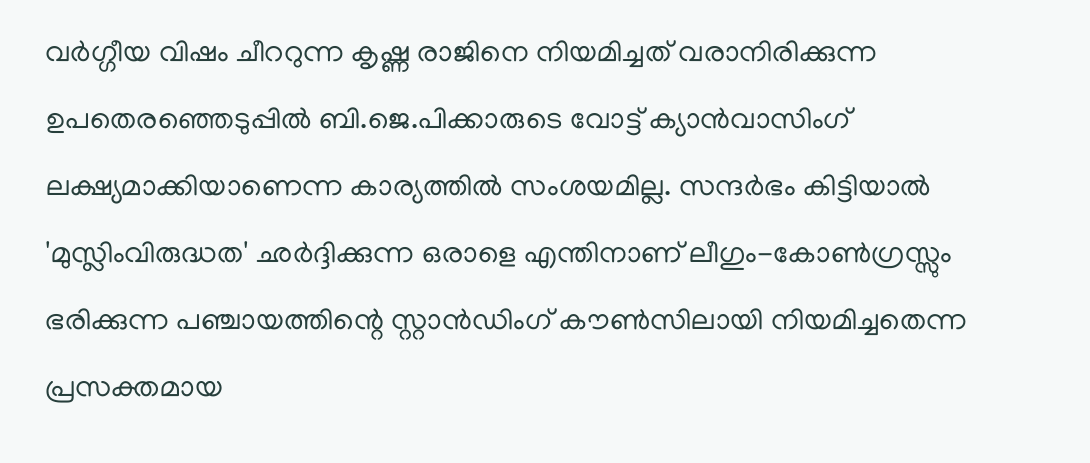വര്‍ഗ്ഗീയ വിഷം ചീററുന്ന കൃഷ്ണ രാജിനെ നിയമിച്ചത് വരാനിരിക്കുന്ന ഉപതെരഞ്ഞെടുപ്പില്‍ ബി.ജെ.പിക്കാരുടെ വോട്ട് ക്യാന്‍വാസിംഗ് ലക്ഷ്യമാക്കിയാണെന്ന കാര്യത്തില്‍ സംശയമില്ല. സന്ദര്‍ഭം കിട്ടിയാല്‍ 'മുസ്ലിംവിരുദ്ധത' ഛര്‍ദ്ദിക്കുന്ന ഒരാളെ എന്തിനാണ് ലീഗും-കോണ്‍ഗ്രസ്സും ഭരിക്കുന്ന പഞ്ചായത്തിന്റെ സ്റ്റാന്‍ഡിംഗ് കൗണ്‍സിലായി നിയമിച്ചതെന്ന പ്രസക്തമായ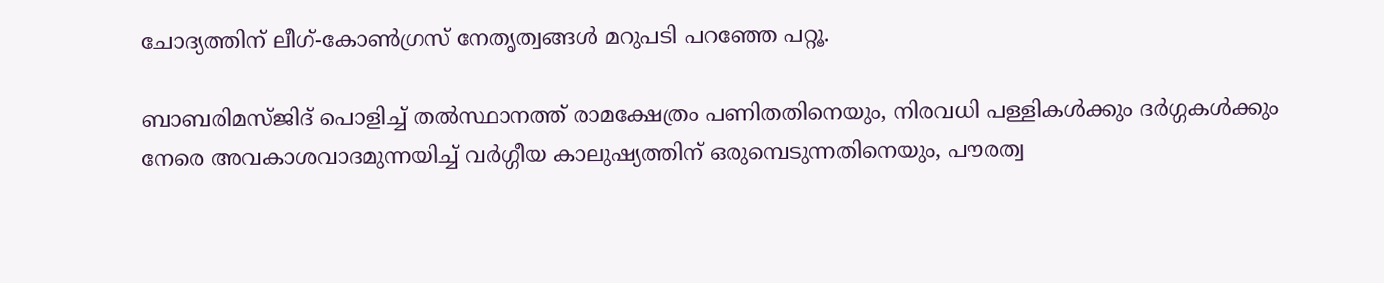ചോദ്യത്തിന് ലീഗ്-കോണ്‍ഗ്രസ് നേതൃത്വങ്ങള്‍ മറുപടി പറഞ്ഞേ പറ്റൂ.

ബാബരിമസ്ജിദ് പൊളിച്ച് തല്‍സ്ഥാനത്ത് രാമക്ഷേത്രം പണിതതിനെയും, നിരവധി പള്ളികള്‍ക്കും ദര്‍ഗ്ഗകള്‍ക്കും നേരെ അവകാശവാദമുന്നയിച്ച് വര്‍ഗ്ഗീയ കാലുഷ്യത്തിന് ഒരുമ്പെടുന്നതിനെയും, പൗരത്വ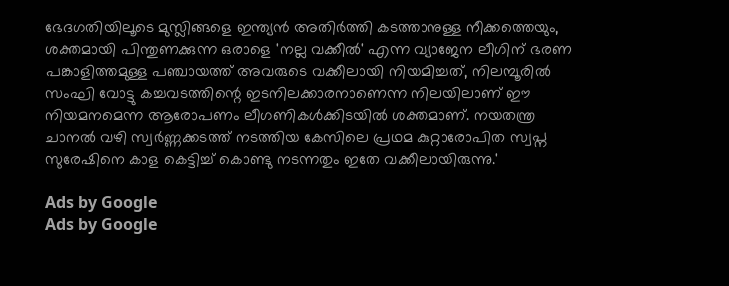ഭേദഗതിയിലൂടെ മുസ്ലിങ്ങളെ ഇന്ത്യന്‍ അതിര്‍ത്തി കടത്താനുള്ള നീക്കത്തെയും, ശക്തമായി പിന്തുണക്കുന്ന ഒരാളെ 'നല്ല വക്കീല്‍' എന്ന വ്യാജേന ലീഗിന് ഭരണ പങ്കാളിത്തമുള്ള പഞ്ചായത്ത് അവരുടെ വക്കീലായി നിയമിച്ചത്, നിലമ്പൂരില്‍ സംഘി വോട്ടു കച്ചവടത്തിന്റെ ഇടനിലക്കാരനാണെന്ന നിലയിലാണ് ഈ നിയമനമെന്ന ആരോപണം ലീഗണികള്‍ക്കിടയില്‍ ശക്തമാണ്. നയതന്ത്ര ചാനല്‍ വഴി സ്വര്‍ണ്ണക്കടത്ത് നടത്തിയ കേസിലെ പ്രഥമ കുറ്റാരോപിത സ്വപ്ന സുരേഷിനെ കാള കെട്ടിച്ച് കൊണ്ടു നടന്നതും ഇതേ വക്കീലായിരുന്നു.'

Ads by Google
Ads by Google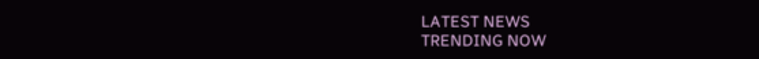LATEST NEWS
TRENDING NOW